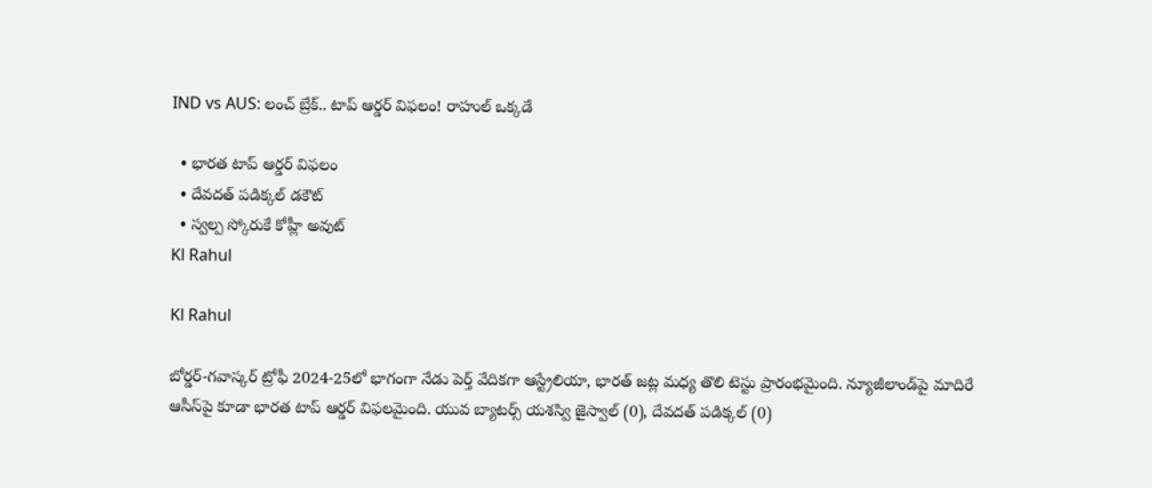IND vs AUS: లంచ్‌ బ్రేక్.. టాప్‌ ఆర్డర్‌ విఫలం! రాహుల్ ఒక్కడే

  • భారత టాప్‌ ఆర్డర్ విఫలం
  • దేవదత్ పడిక్కల్ డకౌట్‌
  • స్వల్ప స్కోరుకే కోహ్లీ అవుట్
Kl Rahul

Kl Rahul

బోర్డర్-గవాస్కర్ ట్రోఫీ 2024-25లో భాగంగా నేడు పెర్త్‌ వేదికగా ఆస్ట్రేలియా, భారత్ జట్ల మధ్య తొలి టెస్టు ప్రారంభమైంది. న్యూజీలాండ్‌పై మాదిరే ఆసీస్‌పై కూడా భారత టాప్‌ ఆర్డర్ విఫలమైంది. యువ బ్యాటర్స్ యశస్వి జైస్వాల్ (0), దేవదత్ పడిక్కల్ (0)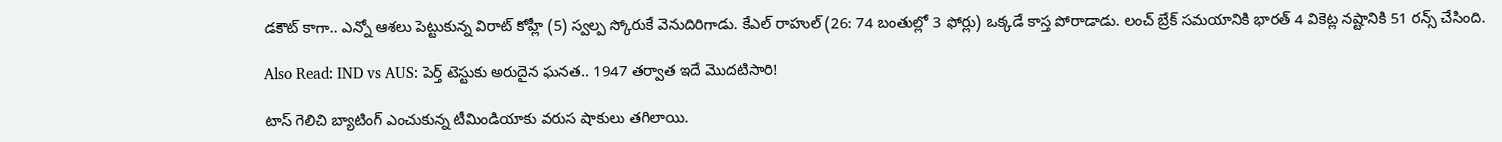డకౌట్‌ కాగా.. ఎన్నో ఆశలు పెట్టుకున్న విరాట్ కోహ్లీ (5) స్వల్ప స్కోరుకే వెనుదిరిగాడు. కేఎల్ రాహుల్ (26: 74 బంతుల్లో 3 ఫోర్లు) ఒక్కడే కాస్త పోరాడాడు. లంచ్ బ్రేక్ సమయానికి భారత్ 4 వికెట్ల నష్టానికి 51 రన్స్ చేసింది.

Also Read: IND vs AUS: పెర్త్ టెస్టుకు అరుదైన ఘనత.. 1947 తర్వాత ఇదే మొదటిసారి!

టాస్‌ గెలిచి బ్యాటింగ్‌ ఎంచుకున్న టీమిండియాకు వరుస షాకులు తగిలాయి.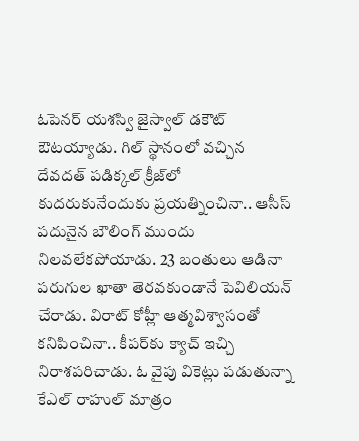ఓపెనర్ యశస్వి జైస్వాల్‌ డకౌట్ ఔటయ్యాడు. గిల్ స్థానంలో వచ్చిన దేవదత్‌ పడిక్కల్‌ క్రీజ్‌లో కుదరుకునేందుకు ప్రయత్నించినా.. ఆసీస్ పదునైన బౌలింగ్‌ ముందు నిలవలేకపోయాడు. 23 బంతులు ఆడినా పరుగుల ఖాతా తెరవకుండానే పెవిలియన్ చేరాడు. విరాట్ కోహ్లీ ఆత్మవిశ్వాసంతో కనిపించినా.. కీపర్‌కు క్యాచ్‌ ఇచ్చి నిరాశపరిచాడు. ఓ వైపు వికెట్లు పడుతున్నా కేఎల్ రాహుల్ మాత్రం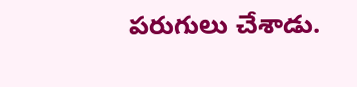పరుగులు చేశాడు.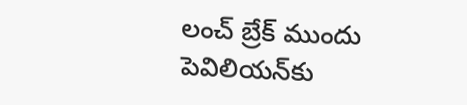లంచ్‌ బ్రేక్ ముందు పెవిలియన్‌కు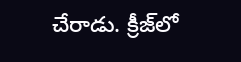చేరాడు. క్రీజ్‌లో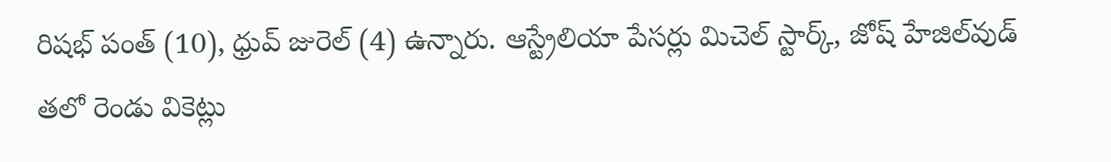రిషభ్ పంత్ (10), ధ్రువ్ జురెల్ (4) ఉన్నారు. ఆస్ట్రేలియా పేసర్లు మిచెల్ స్టార్క్, జోష్‌ హేజిల్‌వుడ్ తలో రెండు వికెట్లు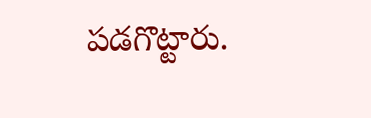పడగొట్టారు.